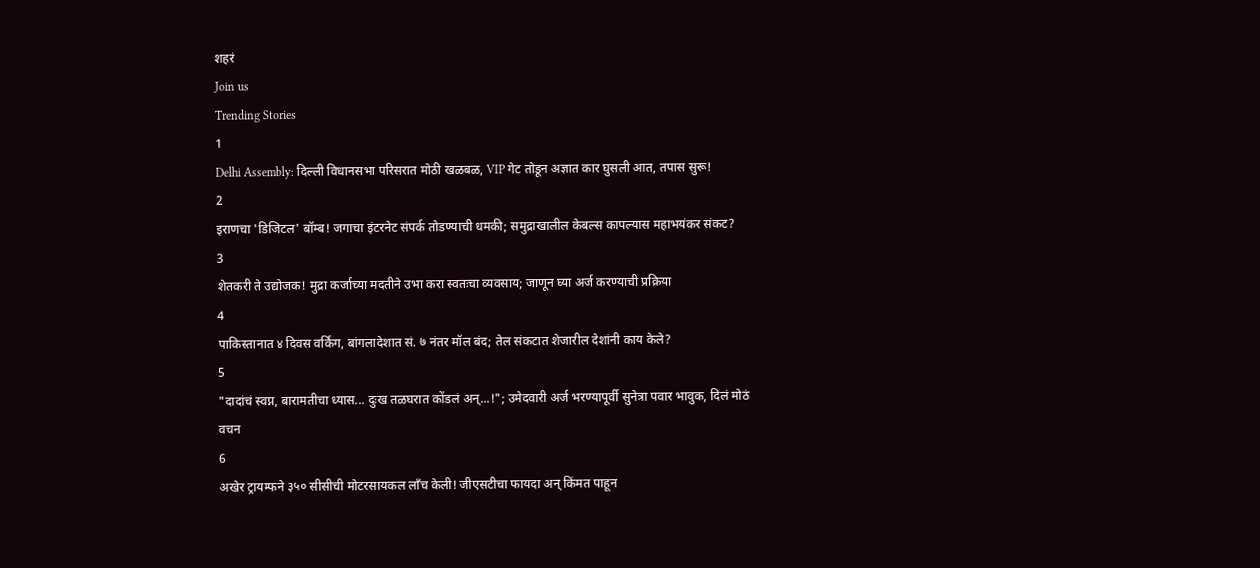शहरं
Join us
Trending Stories
1
Delhi Assembly: दिल्ली विधानसभा परिसरात मोठी खळबळ, VIP गेट तोडून अज्ञात कार घुसली आत, तपास सुरू!
2
इराणचा 'डिजिटल' बॉम्ब! जगाचा इंटरनेट संपर्क तोडण्याची धमकी; समुद्राखालील केबल्स कापल्यास महाभयंकर संकट?
3
शेतकरी ते उद्योजक! मुद्रा कर्जाच्या मदतीने उभा करा स्वतःचा व्यवसाय; जाणून घ्या अर्ज करण्याची प्रक्रिया
4
पाकिस्तानात ४ दिवस वर्किंग, बांगलादेशात सं. ७ नंतर मॉल बंद; तेल संकटात शेजारील देशांनी काय केले?
5
"दादांचं स्वप्न, बारामतीचा ध्यास... दुःख तळघरात कोंडलं अन्...!"; उमेदवारी अर्ज भरण्यापूर्वी सुनेत्रा पवार भावुक, दिलं मोठं वचन
6
अखेर ट्रायम्फने ३५० सीसीची मोटरसायकल लाँच केली! जीएसटीचा फायदा अन् किंमत पाहून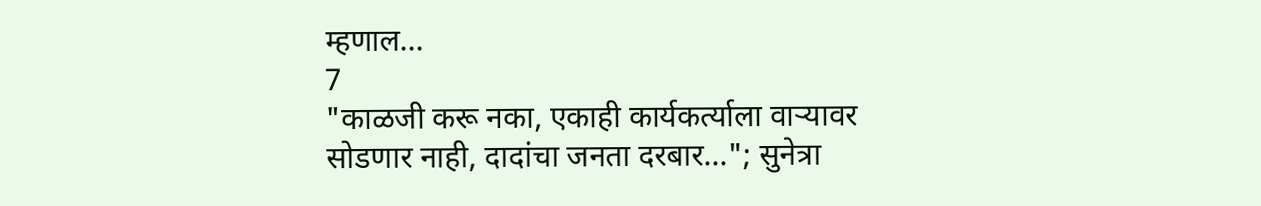म्हणाल...
7
"काळजी करू नका, एकाही कार्यकर्त्याला वाऱ्यावर सोडणार नाही, दादांचा जनता दरबार..."; सुनेत्रा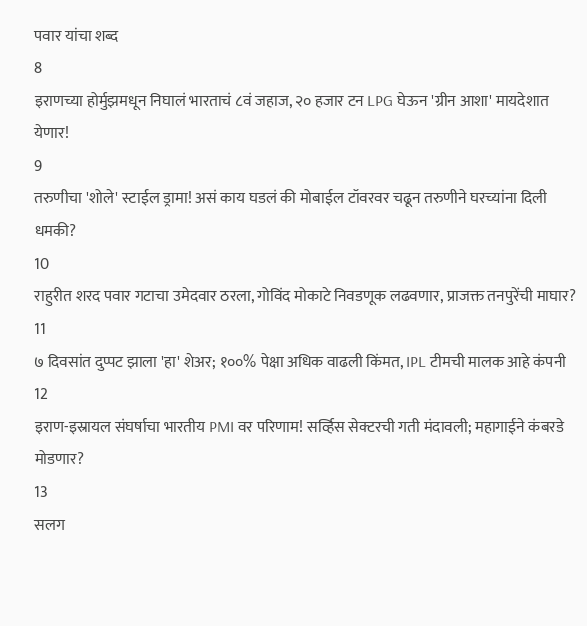पवार यांचा शब्द
8
इराणच्या होर्मुझमधून निघालं भारताचं ८वं जहाज, २० हजार टन LPG घेऊन 'ग्रीन आशा' मायदेशात येणार!
9
तरुणीचा 'शोले' स्टाईल ड्रामा! असं काय घडलं की मोबाईल टॉवरवर चढून तरुणीने घरच्यांना दिली धमकी?
10
राहुरीत शरद पवार गटाचा उमेदवार ठरला, गोविंद मोकाटे निवडणूक लढवणार, प्राजक्त तनपुरेंची माघार?
11
७ दिवसांत दुप्पट झाला 'हा' शेअर; १००% पेक्षा अधिक वाढली किंमत, IPL टीमची मालक आहे कंपनी
12
इराण-इस्रायल संघर्षाचा भारतीय PMI वर परिणाम! सर्व्हिस सेक्टरची गती मंदावली; महागाईने कंबरडे मोडणार?
13
सलग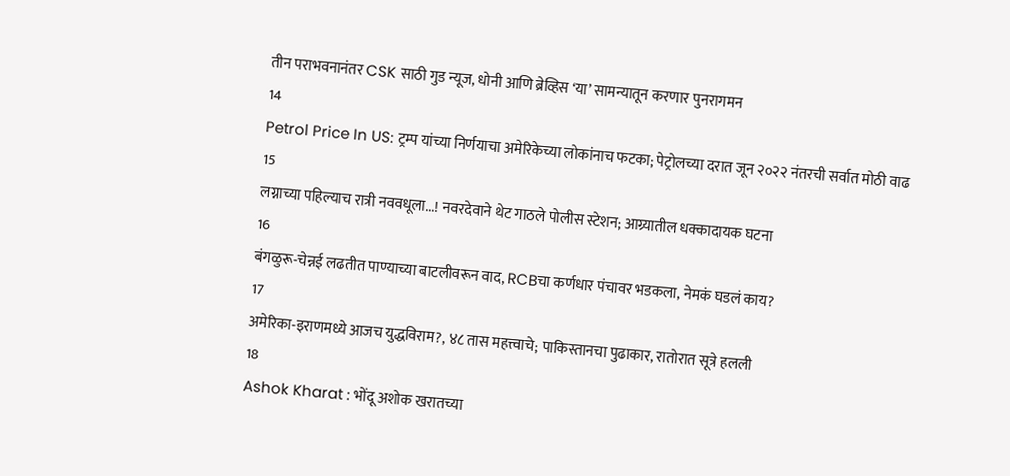तीन पराभवनानंतर CSK साठी गुड न्यूज, धोनी आणि ब्रेव्हिस ‘या’ सामन्यातून करणार पुनरागमन
14
Petrol Price In US: ट्रम्प यांच्या निर्णयाचा अमेरिकेच्या लोकांनाच फटका; पेट्रोलच्या दरात जून २०२२ नंतरची सर्वात मोठी वाढ
15
लग्नाच्या पहिल्याच रात्री नववधूला...! नवरदेवाने थेट गाठले पोलीस स्टेशन; आग्र्यातील धक्कादायक घटना
16
बंगळुरू-चेन्नई लढतीत पाण्याच्या बाटलीवरून वाद, RCBचा कर्णधार पंचावर भडकला, नेमकं घडलं काय?
17
अमेरिका-इराणमध्ये आजच युद्धविराम?, ४८ तास महत्त्वाचे; पाकिस्तानचा पुढाकार, रातोरात सूत्रे हलली
18
Ashok Kharat : भोंदू अशोक खरातच्या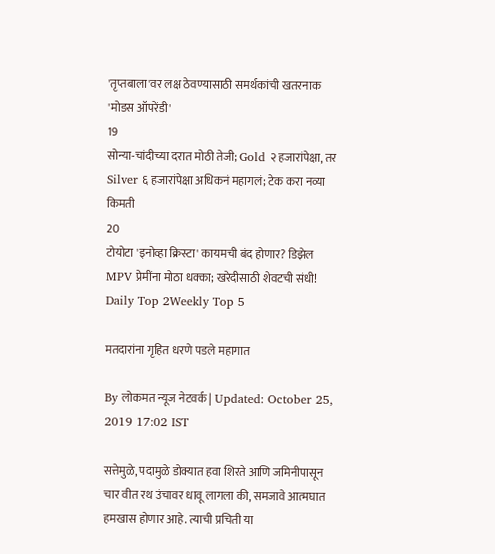'तृप्तबाला'वर लक्ष ठेवण्यासाठी समर्थकांची खतरनाक 'मोडस ऑपरेंडी'
19
सोन्या-चांदीच्या दरात मोठी तेजी; Gold २ हजारांपेक्षा, तर Silver ६ हजारांपेक्षा अधिकनं महागलं; टेक करा नव्या किमती
20
टोयोटा 'इनोव्हा क्रिस्टा' कायमची बंद होणार? डिझेल MPV प्रेमींना मोठा धक्का; खरेदीसाठी शेवटची संधी!
Daily Top 2Weekly Top 5

मतदारांना गृहित धरणे पडले महागात

By लोकमत न्यूज नेटवर्क | Updated: October 25, 2019 17:02 IST

सत्तेमुळे, पदामुळे डोक्यात हवा शिरते आणि जमिनीपासून चार वीत रथ उंचावर धावू लागला की, समजावे आत्मघात हमखास होणार आहे. त्याची प्रचिती या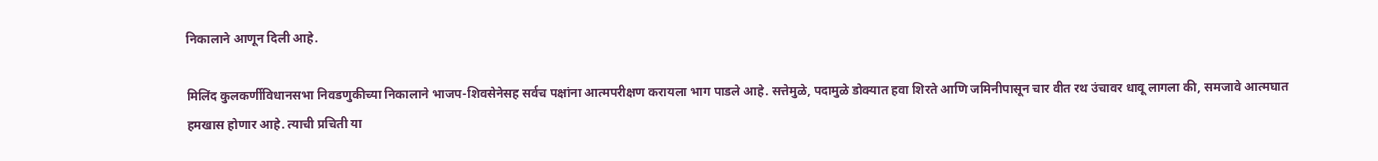निकालाने आणून दिली आहे.

मिलिंद कुलकर्णीविधानसभा निवडणुकीच्या निकालाने भाजप-शिवसेनेसह सर्वच पक्षांना आत्मपरीक्षण करायला भाग पाडले आहे. सत्तेमुळे, पदामुळे डोक्यात हवा शिरते आणि जमिनीपासून चार वीत रथ उंचावर धावू लागला की, समजावे आत्मघात हमखास होणार आहे. त्याची प्रचिती या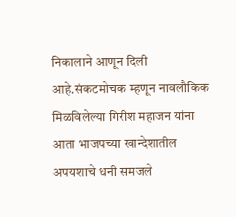निकालाने आणून दिली आहे.संकटमोचक म्हणून नावलौकिक मिळविलेल्या गिरीश महाजन यांना आता भाजपच्या खान्देशातील अपयशाचे धनी समजले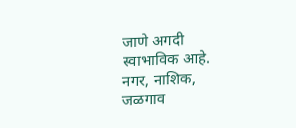जाणे अगदी स्वाभाविक आहे. नगर, नाशिक, जळगाव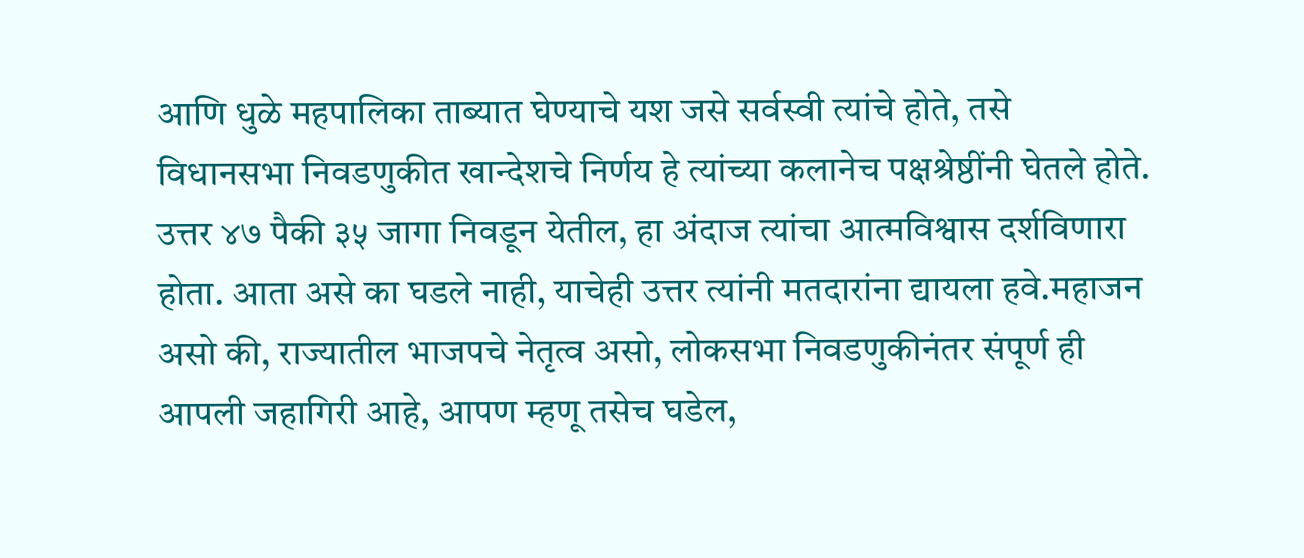आणि धुळे महपालिका ताब्यात घेण्याचे यश जसे सर्वस्वी त्यांचे होते, तसे विधानसभा निवडणुकीत खान्देशचे निर्णय हे त्यांच्या कलानेच पक्षश्रेष्ठींनी घेतले होते. उत्तर ४७ पैकी ३५ जागा निवडून येतील, हा अंदाज त्यांचा आत्मविश्वास दर्शविणारा होता. आता असे का घडले नाही, याचेही उत्तर त्यांनी मतदारांना द्यायला हवे.महाजन असो की, राज्यातील भाजपचे नेतृत्व असो, लोकसभा निवडणुकीनंतर संपूर्ण ही आपली जहागिरी आहे, आपण म्हणू तसेच घडेल,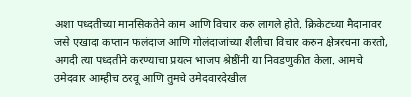अशा पध्दतीच्या मानसिकतेने काम आणि विचार करु लागले होते. क्रिकेटच्या मैदानावर जसे एखादा कप्तान फलंदाज आणि गोलंदाजांच्या शैलीचा विचार करुन क्षेत्ररचना करतो, अगदी त्या पध्दतीने करण्याचा प्रयत्न भाजप श्रेष्ठींनी या निवडणुकीत केला. आमचे उमेदवार आम्हीच ठरवू आणि तुमचे उमेदवारदेखील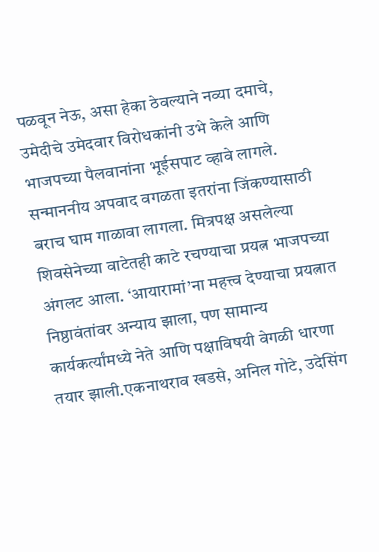पळवून नेऊ, असा हेका ठेवल्याने नव्या दमाचे, उमेदीचे उमेदवार विरोधकांनी उभे केले आणि भाजपच्या पैलवानांना भूईसपाट व्हावे लागले. सन्माननीय अपवाद वगळता इतरांना जिंकण्यासाठी बराच घाम गाळावा लागला. मित्रपक्ष असलेल्या शिवसेनेच्या वाटेतही काटे रचण्याचा प्रयत्न भाजपच्या अंगलट आला. ‘आयारामां’ना महत्त्व देण्याचा प्रयत्नात निष्ठावंतांवर अन्याय झाला, पण सामान्य कार्यकर्त्यांमध्ये नेते आणि पक्षाविषयी वेगळी धारणा तयार झाली.एकनाथराव खडसे, अनिल गोटे, उदेसिंग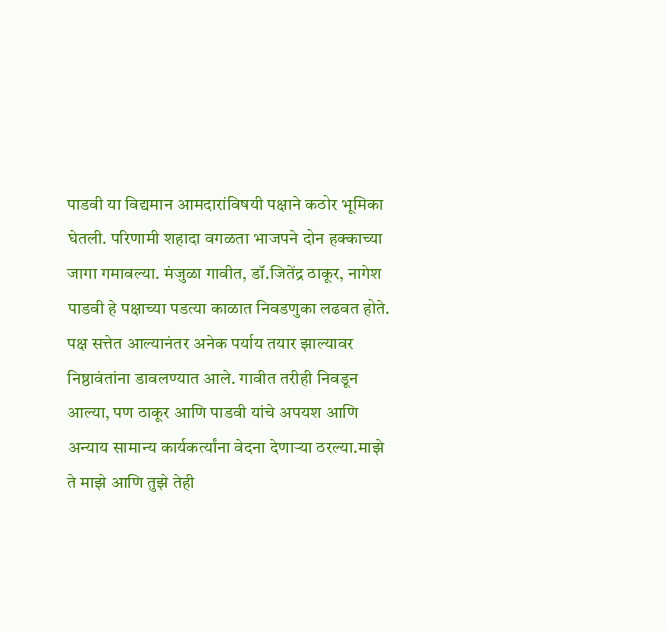पाडवी या विद्यमान आमदारांविषयी पक्षाने कठोर भूमिका घेतली. परिणामी शहादा वगळता भाजपने दोन हक्काच्या जागा गमावल्या. मंजुळा गावीत, डॉ.जितेंद्र ठाकूर, नागेश पाडवी हे पक्षाच्या पडत्या काळात निवडणुका लढवत होते. पक्ष सत्तेत आल्यानंतर अनेक पर्याय तयार झाल्यावर निष्ठावंतांना डावलण्यात आले. गावीत तरीही निवडून आल्या, पण ठाकूर आणि पाडवी यांचे अपयश आणि अन्याय सामान्य कार्यकर्त्यांना वेदना देणाऱ्या ठरल्या.माझे ते माझे आणि तुझे तेही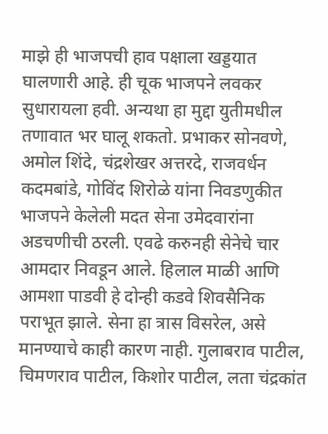माझे ही भाजपची हाव पक्षाला खड्डयात घालणारी आहे. ही चूक भाजपने लवकर सुधारायला हवी. अन्यथा हा मुद्दा युतीमधील तणावात भर घालू शकतो. प्रभाकर सोनवणे, अमोल शिंदे, चंद्रशेखर अत्तरदे, राजवर्धन कदमबांडे, गोविंद शिरोळे यांना निवडणुकीत भाजपने केलेली मदत सेना उमेदवारांना अडचणीची ठरली. एवढे करुनही सेनेचे चार आमदार निवडून आले. हिलाल माळी आणि आमशा पाडवी हे दोन्ही कडवे शिवसैनिक पराभूत झाले. सेना हा त्रास विसरेल, असे मानण्याचे काही कारण नाही. गुलाबराव पाटील, चिमणराव पाटील, किशोर पाटील, लता चंद्रकांत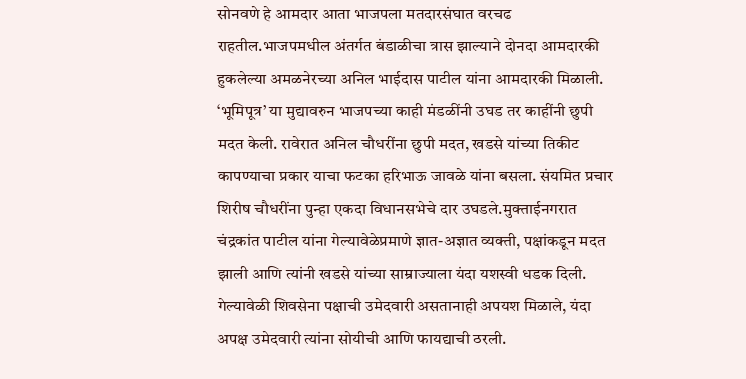सोनवणे हे आमदार आता भाजपला मतदारसंघात वरचढ राहतील.भाजपमधील अंतर्गत बंडाळीचा त्रास झाल्याने दोनदा आमदारकी हुकलेल्या अमळनेरच्या अनिल भाईदास पाटील यांना आमदारकी मिळाली. ‘भूमिपूत्र’ या मुद्यावरुन भाजपच्या काही मंडळींनी उघड तर काहींनी छुपी मदत केली. रावेरात अनिल चौधरींना छुपी मदत, खडसे यांच्या तिकीट कापण्याचा प्रकार याचा फटका हरिभाऊ जावळे यांना बसला. संयमित प्रचार शिरीष चौधरींना पुन्हा एकदा विधानसभेचे दार उघडले.मुक्ताईनगरात चंद्रकांत पाटील यांना गेल्यावेळेप्रमाणे ज्ञात-अज्ञात व्यक्ती, पक्षांकडून मदत झाली आणि त्यांनी खडसे यांच्या साम्राज्याला यंदा यशस्वी धडक दिली. गेल्यावेळी शिवसेना पक्षाची उमेदवारी असतानाही अपयश मिळाले, यंदा अपक्ष उमेदवारी त्यांना सोयीची आणि फायद्याची ठरली.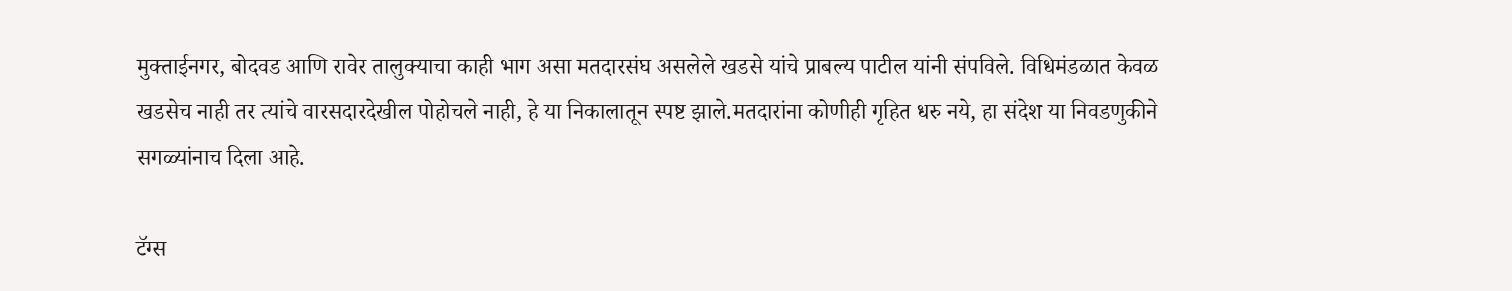मुक्ताईनगर, बोदवड आणि रावेर तालुक्याचा काही भाग असा मतदारसंघ असलेले खडसे यांचे प्राबल्य पाटील यांनी संपविले. विधिमंडळात केवळ खडसेच नाही तर त्यांचे वारसदारदेखील पोहोचले नाही, हे या निकालातून स्पष्ट झाले.मतदारांना कोणीही गृहित धरु नये, हा संदेश या निवडणुकीने सगळ्यांनाच दिला आहे.

टॅग्स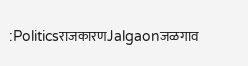:PoliticsराजकारणJalgaonजळगाव